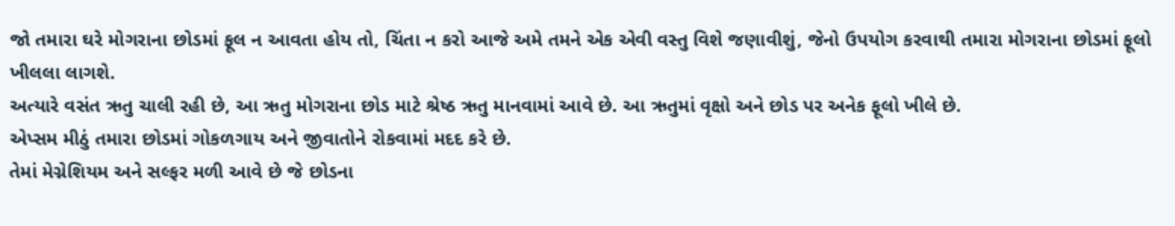જો તમારા ઘરે મોગરાના છોડમાં ફૂલ ન આવતા હોય તો, ચિંતા ન કરો આજે અમે તમને એક એવી વસ્તુ વિશે જણાવીશું, જેનો ઉપયોગ કરવાથી તમારા મોગરાના છોડમાં ફૂલો ખીલલા લાગશે.
અત્યારે વસંત ઋતુ ચાલી રહી છે, આ ઋતુ મોગરાના છોડ માટે શ્રેષ્ઠ ઋતુ માનવામાં આવે છે. આ ઋતુમાં વૃક્ષો અને છોડ પર અનેક ફૂલો ખીલે છે.
એપ્સમ મીઠું તમારા છોડમાં ગોકળગાય અને જીવાતોને રોકવામાં મદદ કરે છે.
તેમાં મેગ્નેશિયમ અને સલ્ફર મળી આવે છે જે છોડના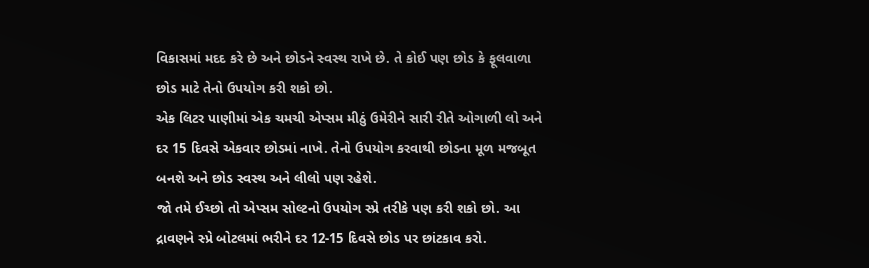વિકાસમાં મદદ કરે છે અને છોડને સ્વસ્થ રાખે છે. તે કોઈ પણ છોડ કે ફૂલવાળા છોડ માટે તેનો ઉપયોગ કરી શકો છો.
એક લિટર પાણીમાં એક ચમચી એપ્સમ મીઠું ઉમેરીને સારી રીતે ઓગાળી લો અને દર 15 દિવસે એકવાર છોડમાં નાખે. તેનો ઉપયોગ કરવાથી છોડના મૂળ મજબૂત બનશે અને છોડ સ્વસ્થ અને લીલો પણ રહેશે.
જો તમે ઈચ્છો તો એપ્સમ સોલ્ટનો ઉપયોગ સ્પ્રે તરીકે પણ કરી શકો છો. આ દ્રાવણને સ્પ્રે બોટલમાં ભરીને દર 12-15 દિવસે છોડ પર છાંટકાવ કરો.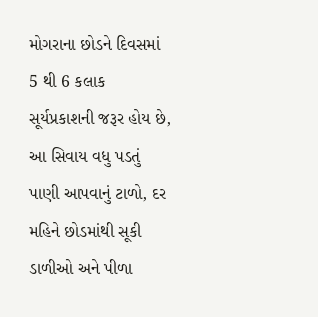મોગરાના છોડને દિવસમાં 5 થી 6 કલાક સૂર્યપ્રકાશની જરૂર હોય છે, આ સિવાય વધુ પડતું પાણી આપવાનું ટાળો, દર મહિને છોડમાંથી સૂકી ડાળીઓ અને પીળા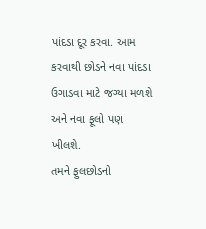પાંદડા દૂર કરવા. આમ કરવાથી છોડને નવા પાંદડા ઉગાડવા માટે જગ્યા મળશે અને નવા ફૂલો પણ ખીલશે.
તમને ફુલછોડનો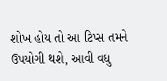શોખ હોય તો આ ટિપ્સ તમને ઉપયોગી થશે, આવી વધુ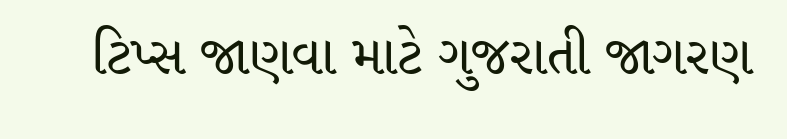ટિપ્સ જાણવા માટે ગુજરાતી જાગરણ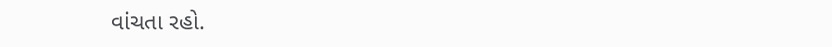વાંચતા રહો.